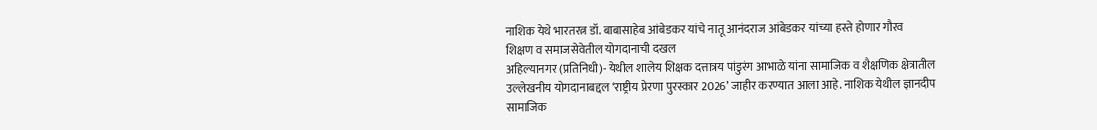नाशिक येथे भारतरत्न डॉ. बाबासाहेब आंबेडकर यांचे नातू आनंदराज आंबेडकर यांच्या हस्ते होणार गौरव
शिक्षण व समाजसेवेतील योगदानाची दखल
अहिल्यानगर (प्रतिनिधी)- येथील शालेय शिक्षक दत्तात्रय पांडुरंग आभाळे यांना सामाजिक व शैक्षणिक क्षेत्रातील उल्लेखनीय योगदानाबद्दल ‘राष्ट्रीय प्रेरणा पुरस्कार 2026’ जाहीर करण्यात आला आहे. नाशिक येथील ज्ञानदीप सामाजिक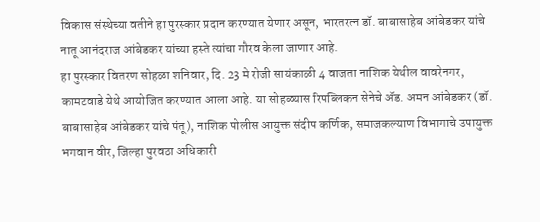विकास संस्थेच्या वतीने हा पुरस्कार प्रदान करण्यात येणार असून, भारतरत्न डॉ. बाबासाहेब आंबेडकर यांचे नातू आनंदराज आंबेडकर यांच्या हस्ते त्यांचा गौरव केला जाणार आहे.
हा पुरस्कार वितरण सोहळा शनिवार, दि. 23 मे रोजी सायंकाळी 4 वाजता नाशिक येथील वावरेनगर, कामटवाडे येथे आयोजित करण्यात आला आहे. या सोहळ्यास रिपब्लिकन सेनेचे ॲड. अमन आंबेडकर (डॉ. बाबासाहेब आंबेडकर यांचे पंतू), नाशिक पोलीस आयुक्त संदीप कर्णिक, समाजकल्याण विभागाचे उपायुक्त भगवान वीर, जिल्हा पुरवठा अधिकारी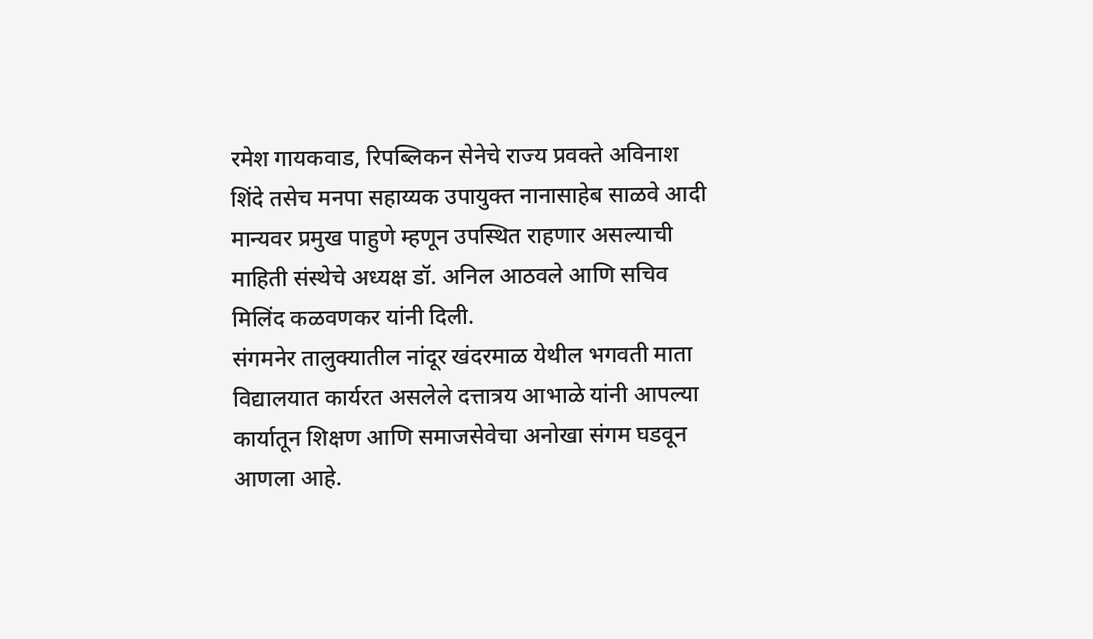रमेश गायकवाड, रिपब्लिकन सेनेचे राज्य प्रवक्ते अविनाश शिंदे तसेच मनपा सहाय्यक उपायुक्त नानासाहेब साळवे आदी मान्यवर प्रमुख पाहुणे म्हणून उपस्थित राहणार असल्याची माहिती संस्थेचे अध्यक्ष डॉ. अनिल आठवले आणि सचिव मिलिंद कळवणकर यांनी दिली.
संगमनेर तालुक्यातील नांदूर खंदरमाळ येथील भगवती माता विद्यालयात कार्यरत असलेले दत्तात्रय आभाळे यांनी आपल्या कार्यातून शिक्षण आणि समाजसेवेचा अनोखा संगम घडवून आणला आहे.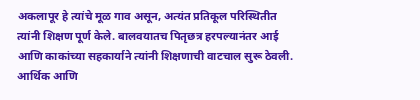अकलापूर हे त्यांचे मूळ गाव असून, अत्यंत प्रतिकूल परिस्थितीत त्यांनी शिक्षण पूर्ण केले. बालवयातच पितृछत्र हरपल्यानंतर आई आणि काकांच्या सहकार्याने त्यांनी शिक्षणाची वाटचाल सुरू ठेवली. आर्थिक आणि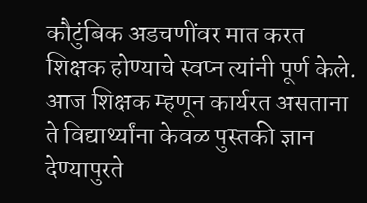कौटुंबिक अडचणींवर मात करत शिक्षक होण्याचे स्वप्न त्यांनी पूर्ण केले.
आज शिक्षक म्हणून कार्यरत असताना ते विद्यार्थ्यांना केवळ पुस्तकी ज्ञान देण्यापुरते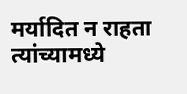मर्यादित न राहता त्यांच्यामध्ये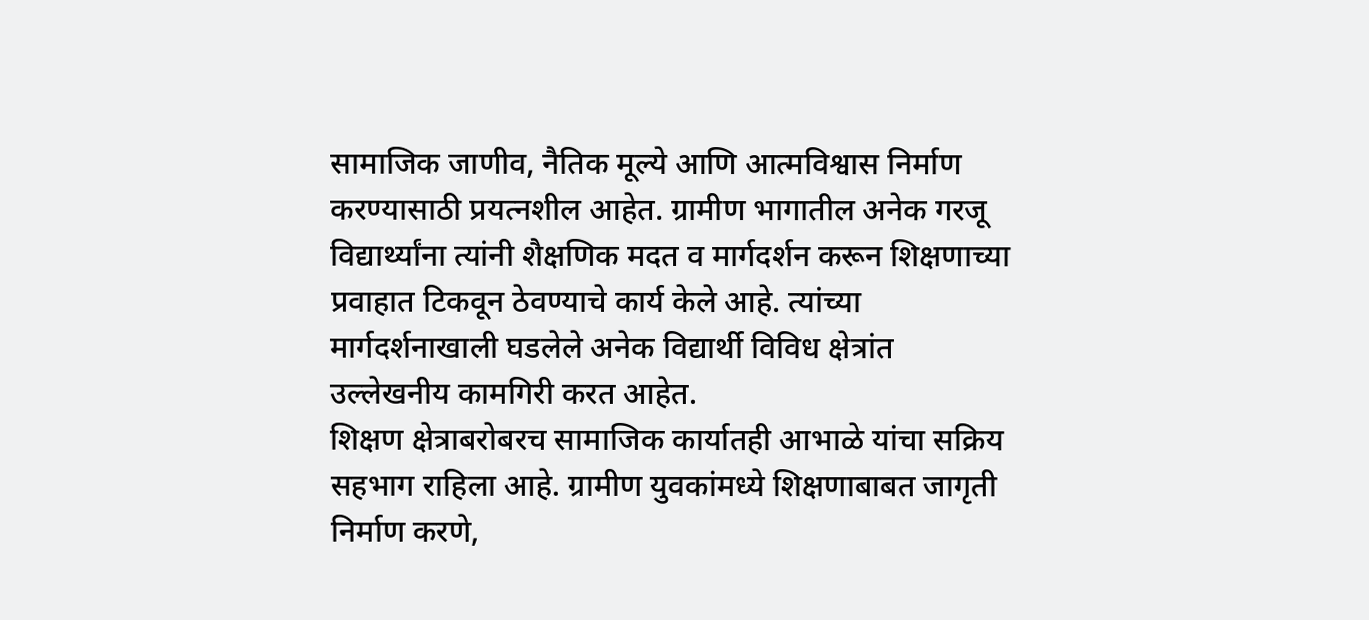सामाजिक जाणीव, नैतिक मूल्ये आणि आत्मविश्वास निर्माण करण्यासाठी प्रयत्नशील आहेत. ग्रामीण भागातील अनेक गरजू विद्यार्थ्यांना त्यांनी शैक्षणिक मदत व मार्गदर्शन करून शिक्षणाच्या प्रवाहात टिकवून ठेवण्याचे कार्य केले आहे. त्यांच्या मार्गदर्शनाखाली घडलेले अनेक विद्यार्थी विविध क्षेत्रांत उल्लेखनीय कामगिरी करत आहेत.
शिक्षण क्षेत्राबरोबरच सामाजिक कार्यातही आभाळे यांचा सक्रिय सहभाग राहिला आहे. ग्रामीण युवकांमध्ये शिक्षणाबाबत जागृती निर्माण करणे,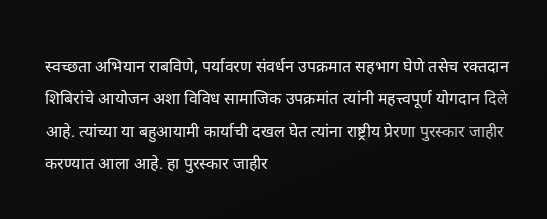स्वच्छता अभियान राबविणे, पर्यावरण संवर्धन उपक्रमात सहभाग घेणे तसेच रक्तदान शिबिरांचे आयोजन अशा विविध सामाजिक उपक्रमांत त्यांनी महत्त्वपूर्ण योगदान दिले आहे. त्यांच्या या बहुआयामी कार्याची दखल घेत त्यांना राष्ट्रीय प्रेरणा पुरस्कार जाहीर करण्यात आला आहे. हा पुरस्कार जाहीर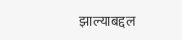झाल्याबद्दल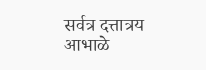सर्वत्र दत्तात्रय आभाळे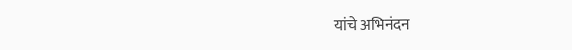यांचे अभिनंदन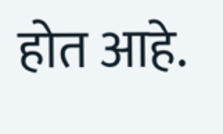होत आहे.